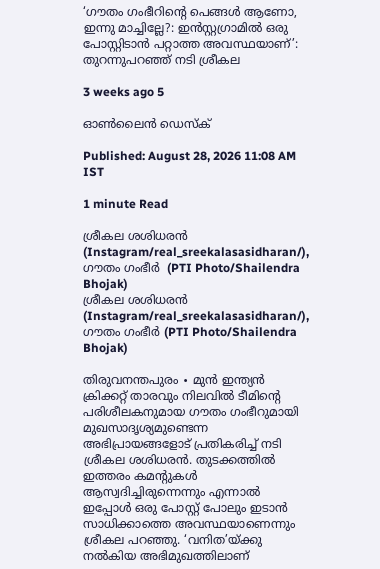‘ഗൗതം ഗംഭീറിന്റെ പെങ്ങൾ ആണോ, ഇന്നു മാച്ചില്ലേ?: ഇൻസ്റ്റഗ്രാമിൽ ഒരു പോസ്റ്റിടാൻ പറ്റാത്ത അവസ്ഥയാണ്’: തുറന്നുപറഞ്ഞ് നടി ശ്രീകല

3 weeks ago 5

ഓൺലൈൻ ഡെസ്‌ക്

Published: August 28, 2026 11:08 AM IST

1 minute Read

ശ്രീകല ശശിധരൻ (Instagram/real_sreekalasasidharan/), ഗൗതം ഗംഭീർ  (PTI Photo/Shailendra Bhojak)
ശ്രീകല ശശിധരൻ (Instagram/real_sreekalasasidharan/), ഗൗതം ഗംഭീർ (PTI Photo/Shailendra Bhojak)

തിരുവനന്തപുരം ∙ മുൻ ഇന്ത്യൻ ക്രിക്കറ്റ് താരവും നിലവിൽ ടീമിന്റെ പരിശീലകനുമായ ഗൗതം ഗംഭീറുമായി മുഖസാദൃശ്യമുണ്ടെന്ന അഭിപ്രായങ്ങളോട് പ്രതികരിച്ച് നടി ശ്രീകല ശശിധരൻ. തുടക്കത്തിൽ ഇത്തരം കമന്റുകൾ ആസ്വദിച്ചിരുന്നെന്നും എന്നാൽ ഇപ്പോൾ ഒരു പോസ്റ്റ് പോലും ഇടാൻ സാധിക്കാത്തെ അവസ്ഥയാണെന്നും ശ്രീകല പറഞ്ഞു. ‘വനിത’യ്ക്കു നൽകിയ അഭിമുഖത്തിലാണ്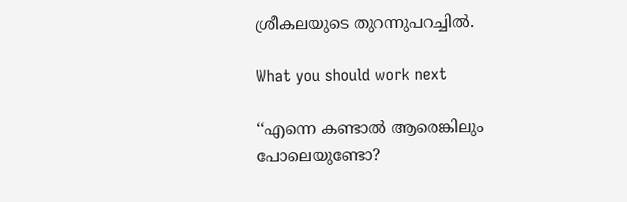ശ്രീകലയുടെ തുറന്നുപറച്ചിൽ.

What you should work next

‘‘എന്നെ കണ്ടാൽ ആരെങ്കിലും പോലെയുണ്ടോ?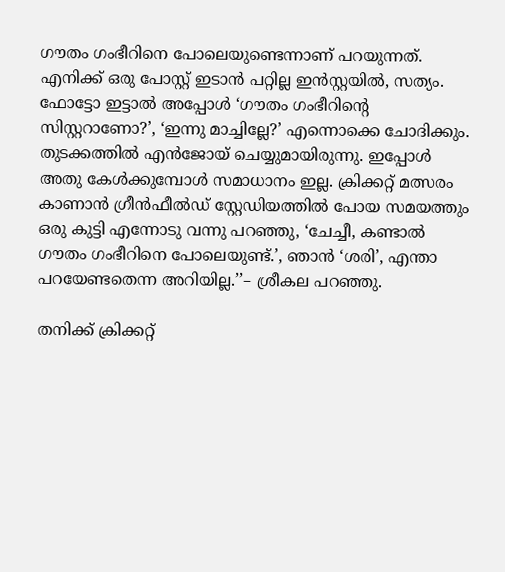ഗൗതം ഗംഭീറിനെ പോലെയുണ്ടെന്നാണ് പറയുന്നത്. എനിക്ക് ഒരു പോസ്റ്റ് ഇടാൻ പറ്റില്ല ഇൻസ്റ്റയിൽ, സത്യം. ഫോട്ടോ ഇട്ടാൽ അപ്പോൾ ‘ഗൗതം ഗംഭീറിന്റെ സിസ്റ്ററാണോ?’, ‘ഇന്നു മാച്ചില്ലേ?’ എന്നൊക്കെ ചോദിക്കും. തുടക്കത്തിൽ എൻജോയ് ചെയ്യുമായിരുന്നു. ഇപ്പോൾ അതു കേൾക്കുമ്പോൾ സമാധാനം ഇല്ല. ക്രിക്കറ്റ് മത്സരം കാണാൻ ഗ്രീൻഫീൽഡ് സ്റ്റേഡിയത്തിൽ പോയ സമയത്തും ഒരു കുട്ടി എന്നോടു വന്നു പറഞ്ഞു, ‘ചേച്ചീ, കണ്ടാൽ ഗൗതം ഗംഭീറിനെ പോലെയുണ്ട്.’, ഞാൻ ‘ശരി’, എന്താ പറയേണ്ടതെന്ന അറിയില്ല.’’– ശ്രീകല പറഞ്ഞു.

തനിക്ക് ക്രിക്കറ്റ്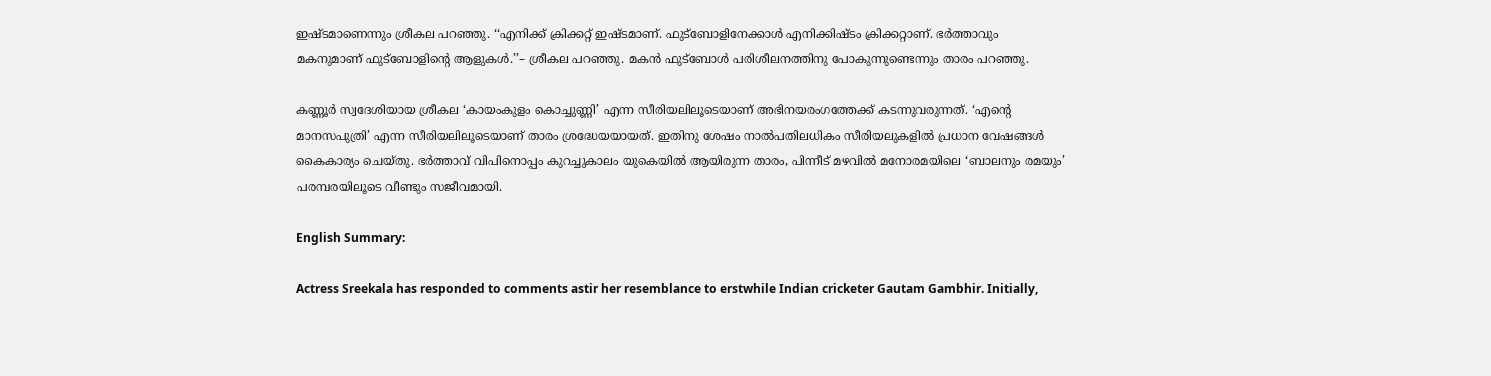ഇഷ്ടമാണെന്നും ശ്രീകല പറഞ്ഞു. ‘‘എനിക്ക് ക്രിക്കറ്റ് ഇഷ്ടമാണ്. ഫുട്ബോളിനേക്കാൾ എനിക്കിഷ്ടം ക്രിക്കറ്റാണ്. ഭർത്താവും മകനുമാണ് ഫുട്ബോളിന്റെ ആളുകൾ.’’– ശ്രീകല പറഞ്ഞു. മകൻ ഫുട്ബോൾ പരിശീലനത്തിനു പോകുന്നുണ്ടെന്നും താരം പറഞ്ഞു.

കണ്ണൂർ സ്വദേശിയായ ശ്രീകല ‘കായംകുളം കൊച്ചുണ്ണി’ എന്ന സീരിയലിലൂടെയാണ് അഭിനയരംഗത്തേക്ക് കടന്നുവരുന്നത്. ‘എന്റെ മാനസപുത്രി’ എന്ന സീരിയലിലൂടെയാണ് താരം ശ്രദ്ധേയയായത്. ഇതിനു ശേഷം നാൽപതിലധികം സീരിയലുകളിൽ പ്രധാന വേഷങ്ങൾ കൈകാര്യം ചെയ്തു. ഭർത്താവ് വിപിനൊപ്പം കുറച്ചുകാലം യുകെയിൽ ആയിരുന്ന താരം, പിന്നീട് മഴവിൽ മനോരമയിലെ ‘ബാലനും രമയും’ പരമ്പരയിലൂടെ വീണ്ടും സജീവമായി.

English Summary:

Actress Sreekala has responded to comments astir her resemblance to erstwhile Indian cricketer Gautam Gambhir. Initially,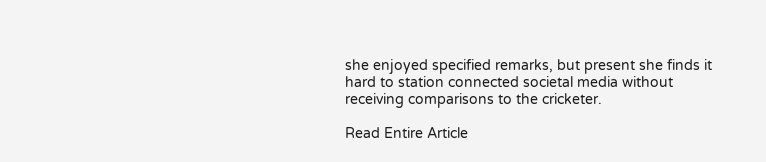she enjoyed specified remarks, but present she finds it hard to station connected societal media without receiving comparisons to the cricketer.

Read Entire Article